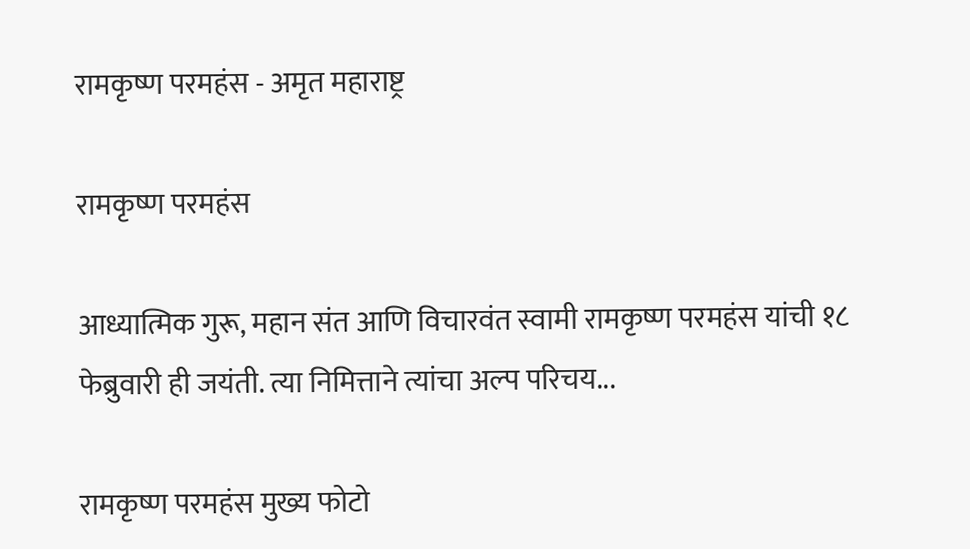रामकृष्ण परमहंस - अमृत महाराष्ट्र

रामकृष्ण परमहंस

आध्यात्मिक गुरू, महान संत आणि विचारवंत स्वामी रामकृष्ण परमहंस यांची १८ फेब्रुवारी ही जयंती. त्या निमित्ताने त्यांचा अल्प परिचय...

रामकृष्ण परमहंस मुख्य फोटो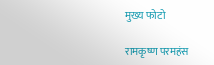मुख्य फोटो

रामकृष्ण परमहंस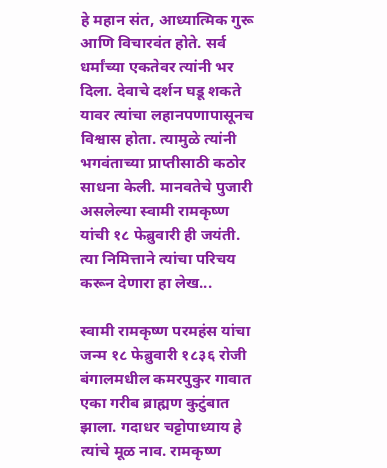हे महान संत, आध्यात्मिक गुरू आणि विचारवंत होते. सर्व धर्मांच्या एकतेवर त्यांनी भर दिला. देवाचे दर्शन घडू शकते यावर त्यांचा लहानपणापासूनच विश्वास होता. त्यामुळे त्यांनी भगवंताच्या प्राप्तीसाठी कठोर साधना केली. मानवतेचे पुजारी असलेल्या स्वामी रामकृष्ण यांची १८ फेब्रुवारी ही जयंती. त्या निमित्ताने त्यांचा परिचय करून देणारा हा लेख...

स्वामी रामकृष्ण परमहंस यांचा जन्म १८ फेब्रुवारी १८३६ रोजी बंगालमधील कमरपुकुर गावात एका गरीब ब्राह्मण कुटुंबात झाला. गदाधर चट्टोपाध्याय हे त्यांचे मूळ नाव. रामकृष्ण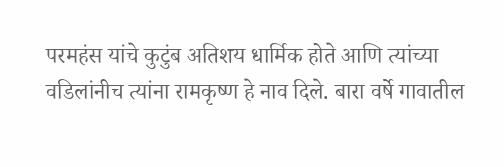परमहंस यांचे कुटुंब अतिशय धार्मिक होते आणि त्यांच्या वडिलांनीच त्यांना रामकृष्ण हे नाव दिले. बारा वर्षे गावातील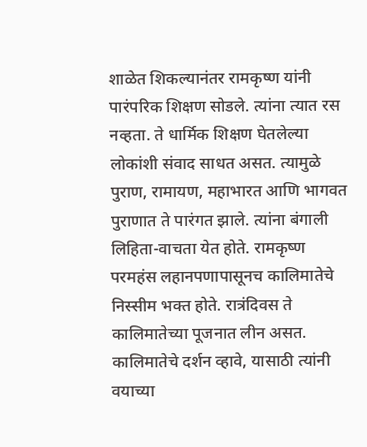शाळेत शिकल्यानंतर रामकृष्ण यांनी पारंपरिक शिक्षण सोडले. त्यांना त्यात रस नव्हता. ते धार्मिक शिक्षण घेतलेल्या लोकांशी संवाद साधत असत. त्यामुळे पुराण, रामायण, महाभारत आणि भागवत पुराणात ते पारंगत झाले. त्यांना बंगाली लिहिता-वाचता येत होते. रामकृष्ण परमहंस लहानपणापासूनच कालिमातेचे निस्सीम भक्त होते. रात्रंदिवस ते कालिमातेच्या पूजनात लीन असत. कालिमातेचे दर्शन व्हावे, यासाठी त्यांनी वयाच्या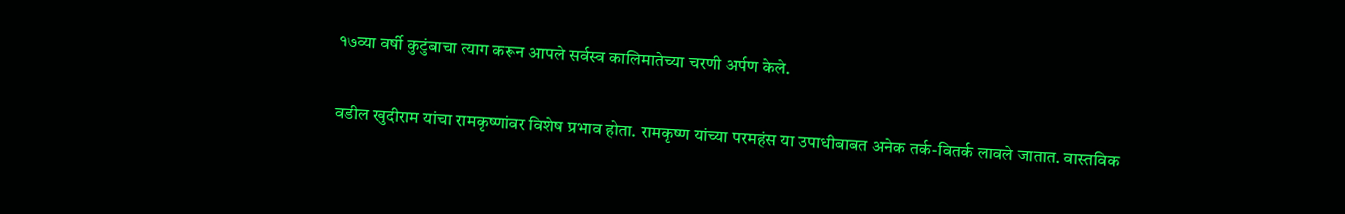१७व्या वर्षी कुटुंबाचा त्याग करून आपले सर्वस्व कालिमातेच्या चरणी अर्पण केले.

वडील खुदीराम यांचा रामकृष्णांवर विशेष प्रभाव होता. रामकृष्ण यांच्या परमहंस या उपाधीबाबत अनेक तर्क-वितर्क लावले जातात. वास्तविक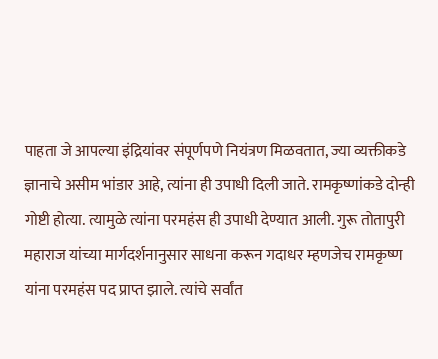पाहता जे आपल्या इंद्रियांवर संपूर्णपणे नियंत्रण मिळवतात, ज्या व्यक्तीकडे ज्ञानाचे असीम भांडार आहे, त्यांना ही उपाधी दिली जाते. रामकृष्णांकडे दोन्ही गोष्टी होत्या. त्यामुळे त्यांना परमहंस ही उपाधी देण्यात आली. गुरू तोतापुरी महाराज यांच्या मार्गदर्शनानुसार साधना करून गदाधर म्हणजेच रामकृष्ण यांना परमहंस पद प्राप्त झाले. त्यांचे सर्वांत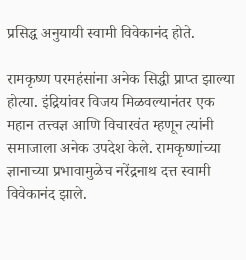प्रसिद्ध अनुयायी स्वामी विवेकानंद होते.

रामकृष्ण परमहंसांना अनेक सिद्धी प्राप्त झाल्या होत्या. इंद्रियांवर विजय मिळवल्यानंतर एक महान तत्त्वज्ञ आणि विचारवंत म्हणून त्यांनी समाजाला अनेक उपदेश केले. रामकृष्णांच्या ज्ञानाच्या प्रभावामुळेच नरेंद्रनाथ दत्त स्वामी विवेकानंद झाले.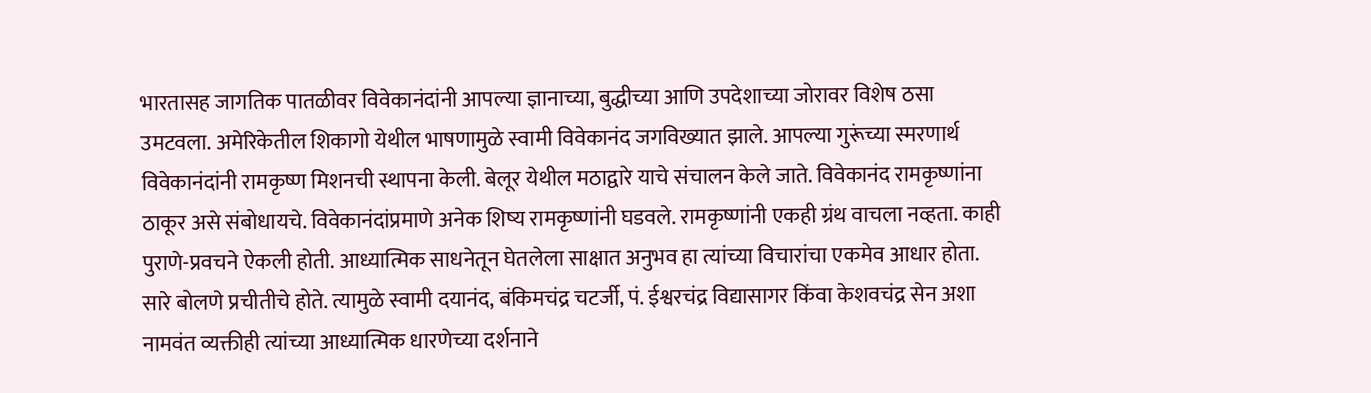भारतासह जागतिक पातळीवर विवेकानंदांनी आपल्या ज्ञानाच्या, बुद्धीच्या आणि उपदेशाच्या जोरावर विशेष ठसा उमटवला. अमेरिकेतील शिकागो येथील भाषणामुळे स्वामी विवेकानंद जगविख्यात झाले. आपल्या गुरूंच्या स्मरणार्थ विवेकानंदांनी रामकृष्ण मिशनची स्थापना केली. बेलूर येथील मठाद्वारे याचे संचालन केले जाते. विवेकानंद रामकृष्णांना ठाकूर असे संबोधायचे. विवेकानंदांप्रमाणे अनेक शिष्य रामकृष्णांनी घडवले. रामकृष्णांनी एकही ग्रंथ वाचला नव्हता. काही पुराणे-प्रवचने ऐकली होती. आध्यात्मिक साधनेतून घेतलेला साक्षात अनुभव हा त्यांच्या विचारांचा एकमेव आधार होता. सारे बोलणे प्रचीतीचे होते. त्यामुळे स्वामी दयानंद, बंकिमचंद्र चटर्जी, पं. ईश्वरचंद्र विद्यासागर किंवा केशवचंद्र सेन अशा नामवंत व्यक्तीही त्यांच्या आध्यात्मिक धारणेच्या दर्शनाने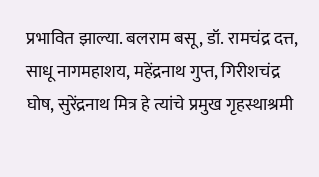प्रभावित झाल्या. बलराम बसू, डॉ. रामचंद्र दत्त, साधू नागमहाशय, महेंद्रनाथ गुप्त, गिरीशचंद्र घोष, सुरेंद्रनाथ मित्र हे त्यांचे प्रमुख गृहस्थाश्रमी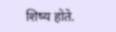शिष्य होते.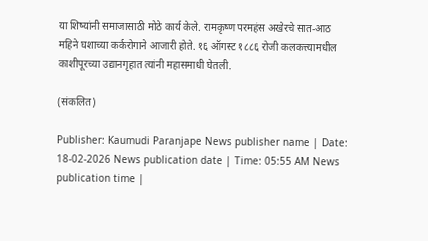या शिष्यांनी समाजासाठी मोठे कार्य केले. रामकृष्ण परमहंस अखेरचे सात-आठ महिने घशाच्या कर्करोगाने आजारी होते. १६ ऑगस्ट १८८६ रोजी कलकत्त्यामधील काशीपूरच्या उद्यानगृहात त्यांनी महासमाधी घेतली.

(संकलित)

Publisher: Kaumudi Paranjape News publisher name | Date: 18-02-2026 News publication date | Time: 05:55 AM News publication time |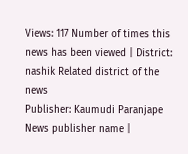Views: 117 Number of times this news has been viewed | District: nashik Related district of the news
Publisher: Kaumudi Paranjape News publisher name |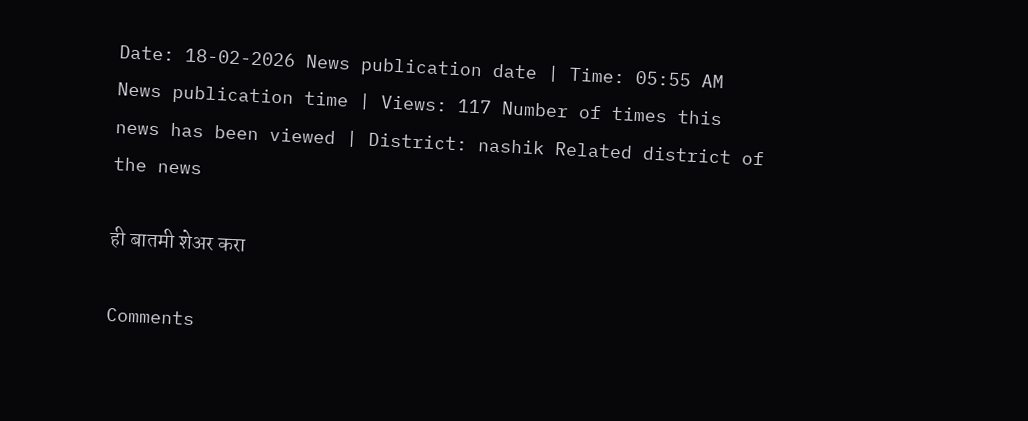Date: 18-02-2026 News publication date | Time: 05:55 AM News publication time | Views: 117 Number of times this news has been viewed | District: nashik Related district of the news

ही बातमी शेअर करा

Comments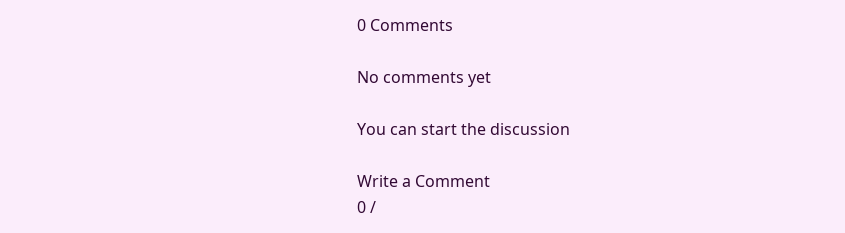0 Comments

No comments yet

You can start the discussion

Write a Comment
0 /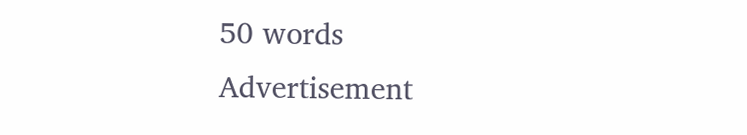50 words
Advertisement